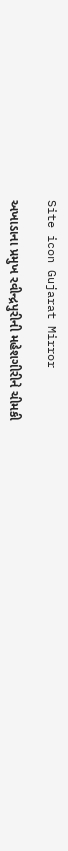Site icon Gujarat Mirror

અખાડાના પ્રમુખ રવીન્દ્રપુરીની મહેશગીરીને ચીમકી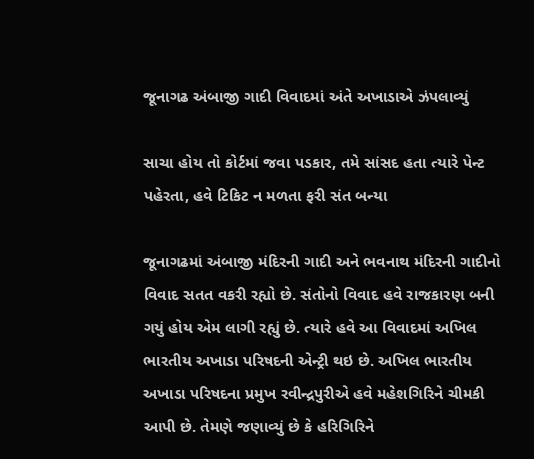જૂનાગઢ અંબાજી ગાદી વિવાદમાં અંતે અખાડાએ ઝંપલાવ્યું

સાચા હોય તો કોર્ટમાં જવા પડકાર, તમે સાંસદ હતા ત્યારે પેન્ટ પહેરતા, હવે ટિકિટ ન મળતા ફરી સંત બન્યા

જૂનાગઢમાં અંબાજી મંદિરની ગાદી અને ભવનાથ મંદિરની ગાદીનો વિવાદ સતત વકરી રહ્યો છે. સંતોનો વિવાદ હવે રાજકારણ બની ગયું હોય એમ લાગી રહ્યું છે. ત્યારે હવે આ વિવાદમાં અખિલ ભારતીય અખાડા પરિષદની એન્ટ્રી થઇ છે. અખિલ ભારતીય અખાડા પરિષદના પ્રમુખ રવીન્દ્રપુરીએ હવે મહેશગિરિને ચીમકી આપી છે. તેમણે જણાવ્યું છે કે હરિગિરિને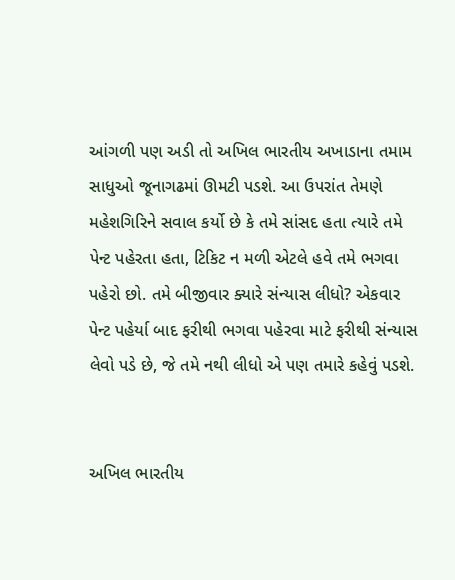આંગળી પણ અડી તો અખિલ ભારતીય અખાડાના તમામ સાધુઓ જૂનાગઢમાં ઊમટી પડશે. આ ઉપરાંત તેમણે મહેશગિરિને સવાલ કર્યો છે કે તમે સાંસદ હતા ત્યારે તમે પેન્ટ પહેરતા હતા, ટિકિટ ન મળી એટલે હવે તમે ભગવા પહેરો છો. તમે બીજીવાર ક્યારે સંન્યાસ લીધો? એકવાર પેન્ટ પહેર્યા બાદ ફરીથી ભગવા પહેરવા માટે ફરીથી સંન્યાસ લેવો પડે છે, જે તમે નથી લીધો એ પણ તમારે કહેવું પડશે.


અખિલ ભારતીય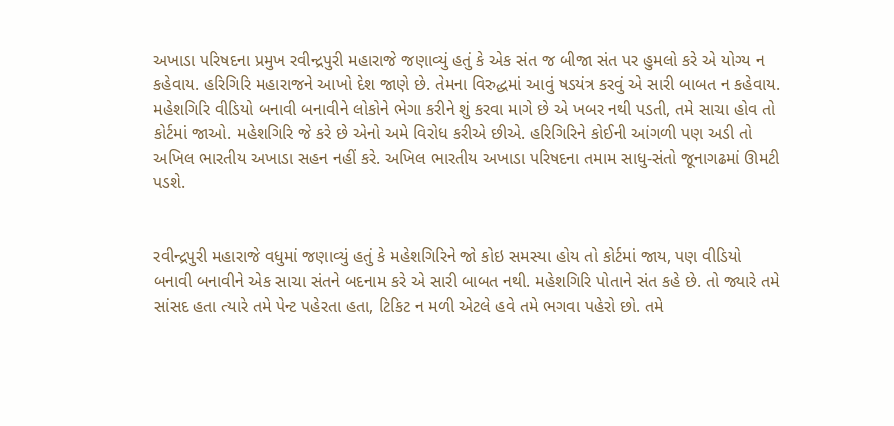અખાડા પરિષદના પ્રમુખ રવીન્દ્રપુરી મહારાજે જણાવ્યું હતું કે એક સંત જ બીજા સંત પર હુમલો કરે એ યોગ્ય ન કહેવાય. હરિગિરિ મહારાજને આખો દેશ જાણે છે. તેમના વિરુદ્ધમાં આવું ષડયંત્ર કરવું એ સારી બાબત ન કહેવાય. મહેશગિરિ વીડિયો બનાવી બનાવીને લોકોને ભેગા કરીને શું કરવા માગે છે એ ખબર નથી પડતી, તમે સાચા હોવ તો કોર્ટમાં જાઓ. મહેશગિરિ જે કરે છે એનો અમે વિરોધ કરીએ છીએ. હરિગિરિને કોઈની આંગળી પણ અડી તો અખિલ ભારતીય અખાડા સહન નહીં કરે. અખિલ ભારતીય અખાડા પરિષદના તમામ સાધુ-સંતો જૂનાગઢમાં ઊમટી પડશે.


રવીન્દ્રપુરી મહારાજે વધુમાં જણાવ્યું હતું કે મહેશગિરિને જો કોઇ સમસ્યા હોય તો કોર્ટમાં જાય, પણ વીડિયો બનાવી બનાવીને એક સાચા સંતને બદનામ કરે એ સારી બાબત નથી. મહેશગિરિ પોતાને સંત કહે છે. તો જ્યારે તમે સાંસદ હતા ત્યારે તમે પેન્ટ પહેરતા હતા, ટિકિટ ન મળી એટલે હવે તમે ભગવા પહેરો છો. તમે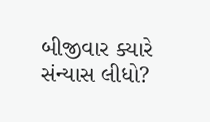બીજીવાર ક્યારે સંન્યાસ લીધો?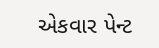એકવાર પેન્ટ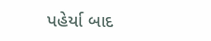પહેર્યા બાદ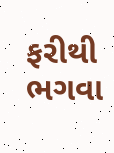ફરીથી ભગવા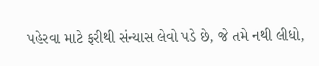પહેરવા માટે ફરીથી સંન્યાસ લેવો પડે છે, જે તમે નથી લીધો,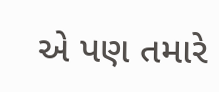એ પણ તમારે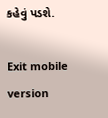કહેવું પડશે.

Exit mobile version